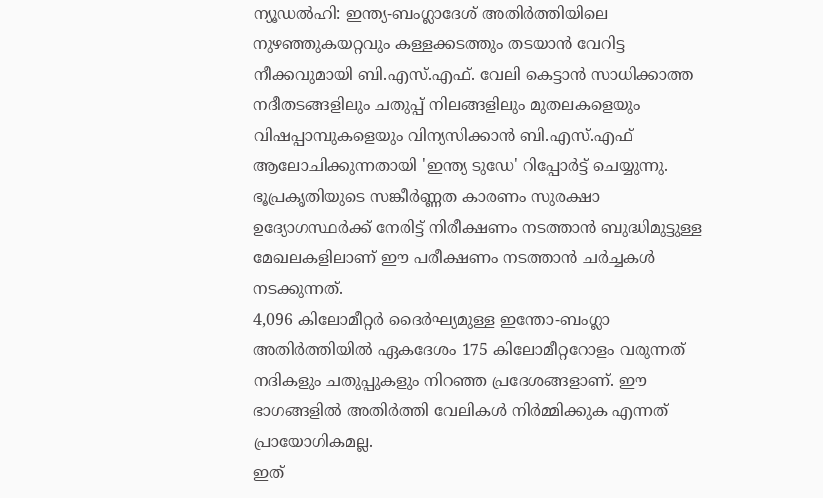ന്യൂഡൽഹി: ഇന്ത്യ-ബംഗ്ലാദേശ് അതിർത്തിയിലെ നുഴഞ്ഞുകയറ്റവും കള്ളക്കടത്തും തടയാൻ വേറിട്ട നീക്കവുമായി ബി.എസ്.എഫ്. വേലി കെട്ടാൻ സാധിക്കാത്ത നദീതടങ്ങളിലും ചതുപ്പ് നിലങ്ങളിലും മുതലകളെയും വിഷപ്പാമ്പുകളെയും വിന്യസിക്കാൻ ബി.എസ്.എഫ് ആലോചിക്കുന്നതായി 'ഇന്ത്യ ടുഡേ' റിപ്പോർട്ട് ചെയ്യുന്നു.
ഭൂപ്രകൃതിയുടെ സങ്കീർണ്ണത കാരണം സുരക്ഷാ ഉദ്യോഗസ്ഥർക്ക് നേരിട്ട് നിരീക്ഷണം നടത്താൻ ബുദ്ധിമുട്ടുള്ള മേഖലകളിലാണ് ഈ പരീക്ഷണം നടത്താൻ ചർച്ചകൾ നടക്കുന്നത്.
4,096 കിലോമീറ്റർ ദൈർഘ്യമുള്ള ഇന്തോ-ബംഗ്ലാ അതിർത്തിയിൽ ഏകദേശം 175 കിലോമീറ്ററോളം വരുന്നത് നദികളും ചതുപ്പുകളും നിറഞ്ഞ പ്രദേശങ്ങളാണ്. ഈ ഭാഗങ്ങളിൽ അതിർത്തി വേലികൾ നിർമ്മിക്കുക എന്നത് പ്രായോഗികമല്ല.
ഇത്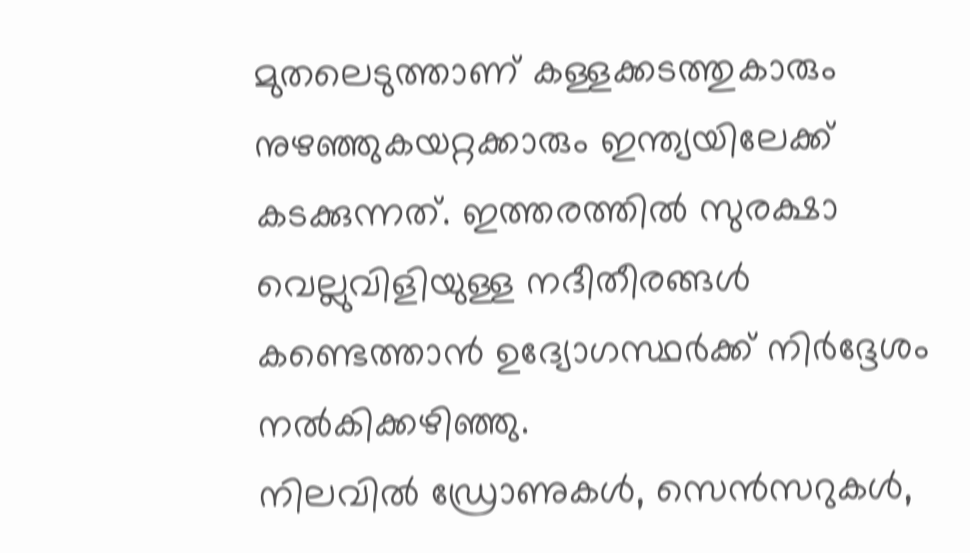മുതലെടുത്താണ് കള്ളക്കടത്തുകാരും നുഴഞ്ഞുകയറ്റക്കാരും ഇന്ത്യയിലേക്ക് കടക്കുന്നത്. ഇത്തരത്തിൽ സുരക്ഷാ വെല്ലുവിളിയുള്ള നദീതീരങ്ങൾ കണ്ടെത്താൻ ഉദ്യോഗസ്ഥർക്ക് നിർദ്ദേശം നൽകിക്കഴിഞ്ഞു.
നിലവിൽ ഡ്രോണുകൾ, സെൻസറുകൾ,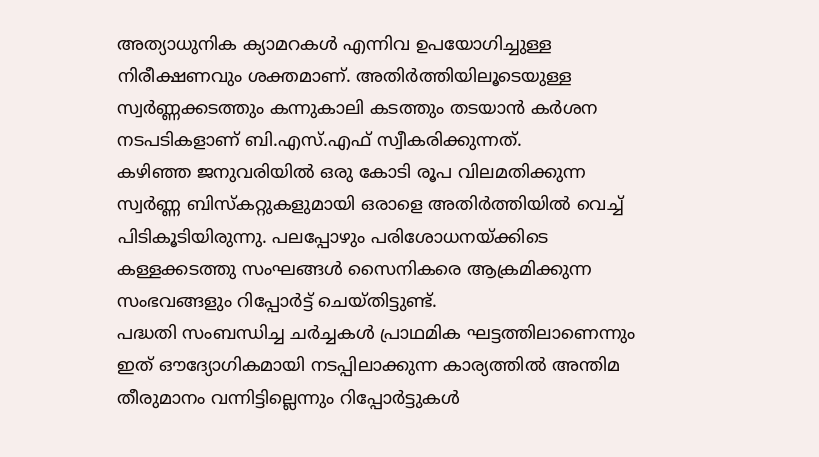അത്യാധുനിക ക്യാമറകൾ എന്നിവ ഉപയോഗിച്ചുള്ള നിരീക്ഷണവും ശക്തമാണ്. അതിർത്തിയിലൂടെയുള്ള സ്വർണ്ണക്കടത്തും കന്നുകാലി കടത്തും തടയാൻ കർശന നടപടികളാണ് ബി.എസ്.എഫ് സ്വീകരിക്കുന്നത്.
കഴിഞ്ഞ ജനുവരിയിൽ ഒരു കോടി രൂപ വിലമതിക്കുന്ന സ്വർണ്ണ ബിസ്കറ്റുകളുമായി ഒരാളെ അതിർത്തിയിൽ വെച്ച് പിടികൂടിയിരുന്നു. പലപ്പോഴും പരിശോധനയ്ക്കിടെ കള്ളക്കടത്തു സംഘങ്ങൾ സൈനികരെ ആക്രമിക്കുന്ന സംഭവങ്ങളും റിപ്പോർട്ട് ചെയ്തിട്ടുണ്ട്.
പദ്ധതി സംബന്ധിച്ച ചർച്ചകൾ പ്രാഥമിക ഘട്ടത്തിലാണെന്നും ഇത് ഔദ്യോഗികമായി നടപ്പിലാക്കുന്ന കാര്യത്തിൽ അന്തിമ തീരുമാനം വന്നിട്ടില്ലെന്നും റിപ്പോർട്ടുകൾ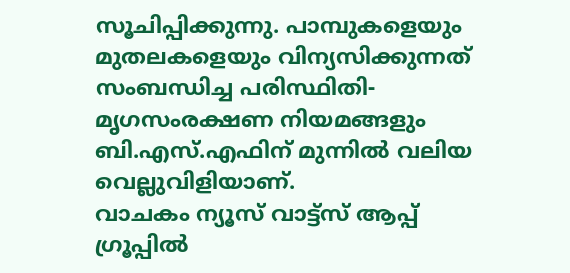സൂചിപ്പിക്കുന്നു. പാമ്പുകളെയും മുതലകളെയും വിന്യസിക്കുന്നത് സംബന്ധിച്ച പരിസ്ഥിതി-മൃഗസംരക്ഷണ നിയമങ്ങളും ബി.എസ്.എഫിന് മുന്നിൽ വലിയ വെല്ലുവിളിയാണ്.
വാചകം ന്യൂസ് വാട്ട്സ് ആപ്പ് ഗ്രൂപ്പിൽ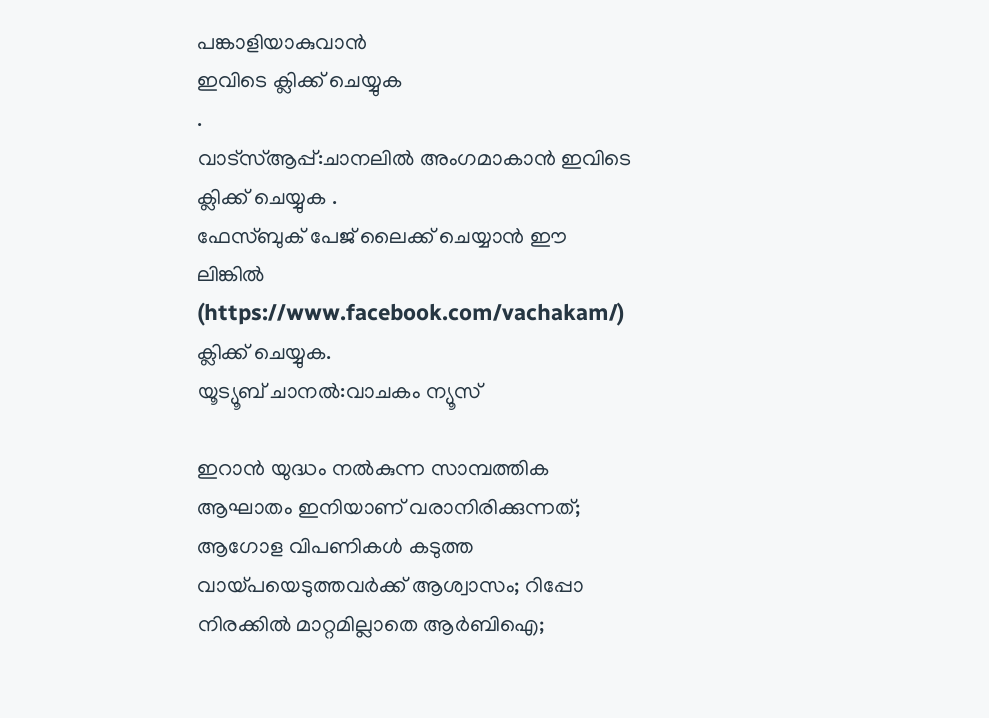പങ്കാളിയാകുവാൻ
ഇവിടെ ക്ലിക്ക് ചെയ്യുക
.
വാട്സ്ആപ്പ്:ചാനലിൽ അംഗമാകാൻ ഇവിടെ ക്ലിക്ക് ചെയ്യുക .
ഫേസ്ബുക് പേജ് ലൈക്ക് ചെയ്യാൻ ഈ ലിങ്കിൽ (https://www.facebook.com/vachakam/) ക്ലിക്ക് ചെയ്യുക.
യൂട്യൂബ് ചാനൽ:വാചകം ന്യൂസ്

ഇറാൻ യുദ്ധം നൽകുന്ന സാമ്പത്തിക ആഘാതം ഇനിയാണ് വരാനിരിക്കുന്നത്; ആഗോള വിപണികൾ കടുത്ത
വായ്പയെടുത്തവർക്ക് ആശ്വാസം; റിപ്പോ നിരക്കിൽ മാറ്റമില്ലാതെ ആർബിഐ;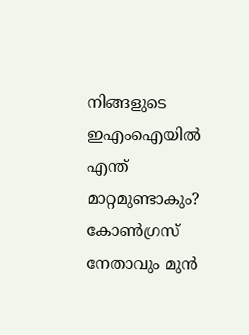നിങ്ങളുടെ ഇഎംഐയിൽ എന്ത് മാറ്റമുണ്ടാകും?
കോൺഗ്രസ് നേതാവും മുൻ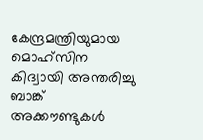കേന്ദ്രമന്ത്രിയുമായ മൊഹ്സിന കിദ്വായി അന്തരിച്ചു
ബാങ്ക് അക്കൗണ്ടുകൾ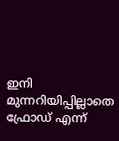ഇനി മുന്നറിയിപ്പില്ലാതെ ഫ്രോഡ് എന്ന്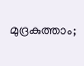മുദ്രകുത്താം;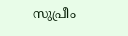സുപ്രീം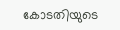കോടതിയുടെ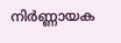നിർണ്ണായക